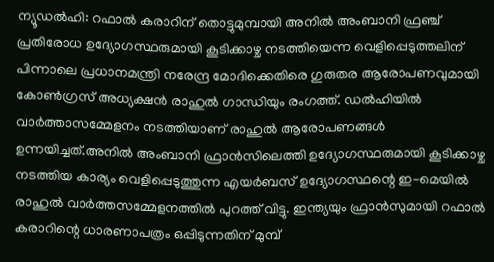ന്യൂഡൽഹി: റഫാൽ കരാറിന് തൊട്ടുമുമ്പായി അനിൽ അംബാനി ഫ്രഞ്ച് പ്രതിരോധ ഉദ്യോഗസ്ഥരുമായി കൂടിക്കാഴ്ച നടത്തിയെന്ന വെളിപ്പെടുത്തലിന് പിന്നാലെ പ്രധാനമന്ത്രി നരേന്ദ്ര മോദിക്കെതിരെ ഗുരുതര ആരോപണവുമായി കോൺഗ്രസ് അധ്യക്ഷൻ രാഹുൽ ഗാന്ധിയും രംഗത്ത്. ഡൽഹിയിൽ വാർത്താസമ്മേളനം നടത്തിയാണ് രാഹുൽ ആരോപണങ്ങൾ ഉന്നയിച്ചത്.അനിൽ അംബാനി ഫ്രാൻസിലെത്തി ഉദ്യോഗസ്ഥരുമായി കൂടിക്കാഴ്ച നടത്തിയ കാര്യം വെളിപ്പെടുത്തുന്ന എയർബസ് ഉദ്യോഗസ്ഥന്റെ ഇ-മെയിൽ രാഹുൽ വാർത്തസമ്മേളനത്തിൽ പുറത്ത് വിട്ടു. ഇന്ത്യയും ഫ്രാൻസുമായി റഫാൽ കരാറിന്റെ ധാരണാപത്രം ഒപ്പിടുന്നതിന് മുമ്പ്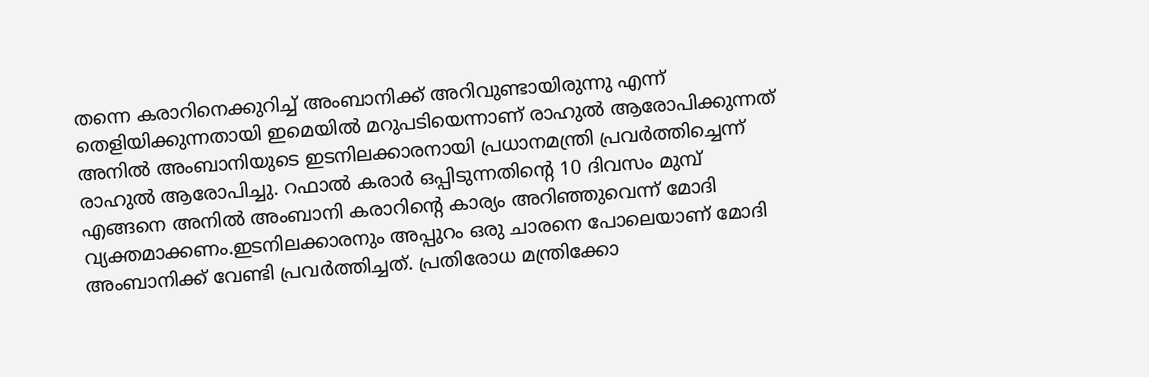തന്നെ കരാറിനെക്കുറിച്ച് അംബാനിക്ക് അറിവുണ്ടായിരുന്നു എന്ന് തെളിയിക്കുന്നതായി ഇമെയിൽ മറുപടിയെന്നാണ് രാഹുൽ ആരോപിക്കുന്നത് അനിൽ അംബാനിയുടെ ഇടനിലക്കാരനായി പ്രധാനമന്ത്രി പ്രവർത്തിച്ചെന്ന് രാഹുൽ ആരോപിച്ചു. റഫാൽ കരാർ ഒപ്പിടുന്നതിന്റെ 10 ദിവസം മുമ്പ് എങ്ങനെ അനിൽ അംബാനി കരാറിന്റെ കാര്യം അറിഞ്ഞുവെന്ന് മോദി വ്യക്തമാക്കണം.ഇടനിലക്കാരനും അപ്പുറം ഒരു ചാരനെ പോലെയാണ് മോദി അംബാനിക്ക് വേണ്ടി പ്രവർത്തിച്ചത്. പ്രതിരോധ മന്ത്രിക്കോ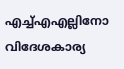എച്ച്എഎല്ലിനോ വിദേശകാര്യ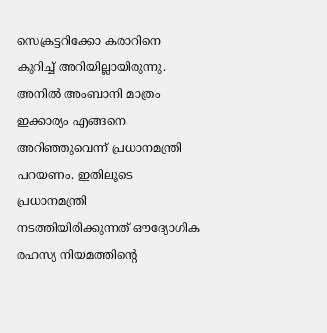സെക്രട്ടറിക്കോ കരാറിനെ കുറിച്ച് അറിയില്ലായിരുന്നു. അനിൽ അംബാനി മാത്രം ഇക്കാര്യം എങ്ങനെ അറിഞ്ഞുവെന്ന് പ്രധാനമന്ത്രി പറയണം. ഇതിലൂടെ പ്രധാനമന്ത്രി നടത്തിയിരിക്കുന്നത് ഔദ്യോഗിക രഹസ്യ നിയമത്തിന്റെ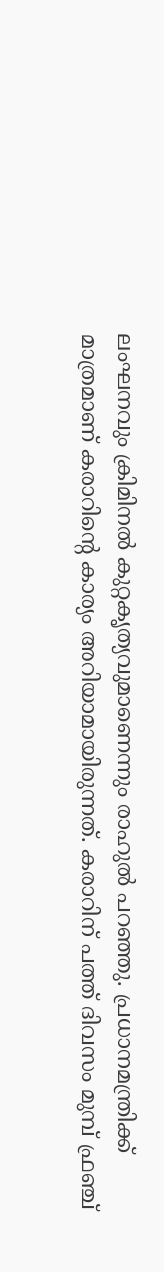ലംഘനവും ക്രിമിനൽ കുറ്റകൃത്യവുമാണെന്നും രാഹുൽ പറഞ്ഞു. പ്രധാനമന്ത്രിക്ക് മാത്രമാണ് കരാറിന്റെ കാര്യം അറിയാമായിരുന്നത്. കരാറിന് പത്ത് ദിവസം മുമ്പ് ഫ്രഞ്ച്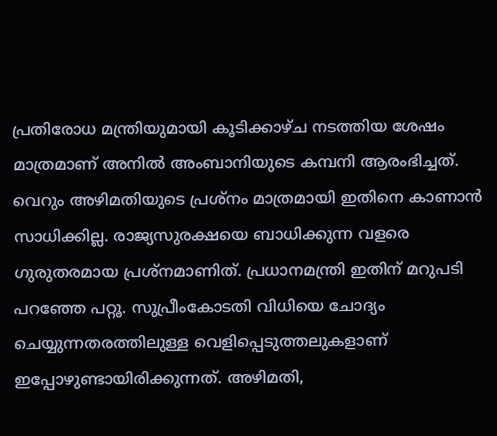പ്രതിരോധ മന്ത്രിയുമായി കൂടിക്കാഴ്ച നടത്തിയ ശേഷം മാത്രമാണ് അനിൽ അംബാനിയുടെ കമ്പനി ആരംഭിച്ചത്. വെറും അഴിമതിയുടെ പ്രശ്നം മാത്രമായി ഇതിനെ കാണാൻ സാധിക്കില്ല. രാജ്യസുരക്ഷയെ ബാധിക്കുന്ന വളരെ ഗുരുതരമായ പ്രശ്നമാണിത്. പ്രധാനമന്ത്രി ഇതിന് മറുപടി പറഞ്ഞേ പറ്റൂ. സുപ്രീംകോടതി വിധിയെ ചോദ്യം ചെയ്യുന്നതരത്തിലുള്ള വെളിപ്പെടുത്തലുകളാണ് ഇപ്പോഴുണ്ടായിരിക്കുന്നത്. അഴിമതി,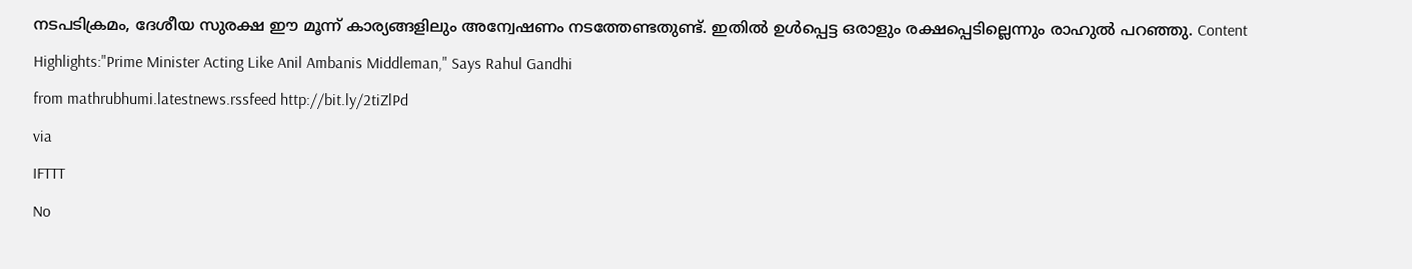നടപടിക്രമം, ദേശീയ സുരക്ഷ ഈ മൂന്ന് കാര്യങ്ങളിലും അന്വേഷണം നടത്തേണ്ടതുണ്ട്. ഇതിൽ ഉൾപ്പെട്ട ഒരാളും രക്ഷപ്പെടില്ലെന്നും രാഹുൽ പറഞ്ഞു. Content Highlights:"Prime Minister Acting Like Anil Ambanis Middleman," Says Rahul Gandhi
from mathrubhumi.latestnews.rssfeed http://bit.ly/2tiZlPd
via
IFTTT
No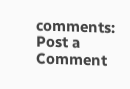comments:
Post a Comment